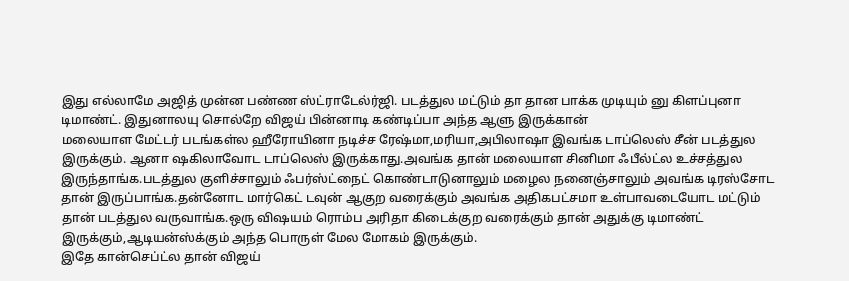இது எல்லாமே அஜித் முன்ன பண்ண ஸ்ட்ராடேல்ர்ஜி. படத்துல மட்டும் தா தான பாக்க முடியும் னு கிளப்புனா டிமாண்ட். இதுனாலயு சொல்றே விஜய் பின்னாடி கண்டிப்பா அந்த ஆளு இருக்கான்
மலையாள மேட்டர் படங்கள்ல ஹீரோயினா நடிச்ச ரேஷ்மா,மரியா,அபிலாஷா இவங்க டாப்லெஸ் சீன் படத்துல இருக்கும். ஆனா ஷகிலாவோட டாப்லெஸ் இருக்காது.அவங்க தான் மலையாள சினிமா ஃபீல்ட்ல உச்சத்துல இருந்தாங்க.படத்துல குளிச்சாலும் ஃபர்ஸ்ட்நைட் கொண்டாடுனாலும் மழைல நனைஞ்சாலும் அவங்க டிரஸ்சோட தான் இருப்பாங்க.தன்னோட மார்கெட் டவுன் ஆகுற வரைக்கும் அவங்க அதிகபட்சமா உள்பாவடையோட மட்டும் தான் படத்துல வருவாங்க.ஒரு விஷயம் ரொம்ப அரிதா கிடைக்குற வரைக்கும் தான் அதுக்கு டிமாண்ட் இருக்கும்,ஆடியன்ஸ்க்கும் அந்த பொருள் மேல மோகம் இருக்கும்.
இதே கான்செப்ட்ல தான் விஜய்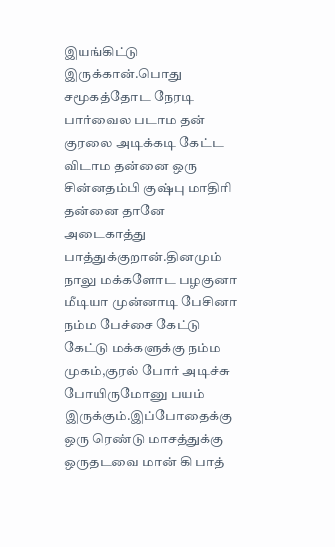இயங்கிட்டு இருக்கான்.பொது சமூகத்தோட நேரடி பார்வைல படாம தன் குரலை அடிக்கடி கேட்ட விடாம தன்னை ஒரு சின்னதம்பி குஷ்பு மாதிரி தன்னை தானே அடைகாத்து பாத்துக்குறான்.தினமும் நாலு மக்களோட பழகுனா மீடியா முன்னாடி பேசினா நம்ம பேச்சை கேட்டு கேட்டு மக்களுக்கு நம்ம முகம்,குரல் போர் அடிச்சு போயிருமோனு பயம் இருக்கும்.இப்போதைக்கு ஒரு ரெண்டு மாசத்துக்கு ஒருதடவை மான் கி பாத்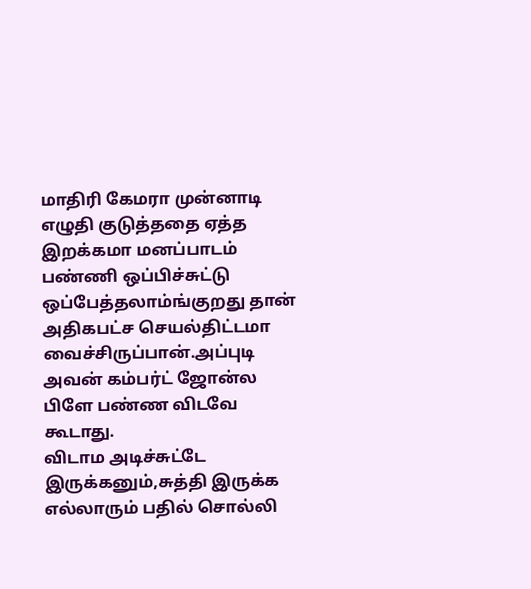மாதிரி கேமரா முன்னாடி எழுதி குடுத்ததை ஏத்த இறக்கமா மனப்பாடம் பண்ணி ஒப்பிச்சுட்டு ஒப்பேத்தலாம்ங்குறது தான் அதிகபட்ச செயல்திட்டமா வைச்சிருப்பான்.அப்புடி அவன் கம்பர்ட் ஜோன்ல பிளே பண்ண விடவே கூடாது.
விடாம அடிச்சுட்டே இருக்கனும்,சுத்தி இருக்க எல்லாரும் பதில் சொல்லி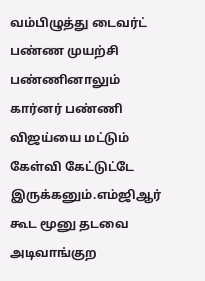வம்பிழுத்து டைவர்ட் பண்ண முயற்சி பண்ணினாலும் கார்னர் பண்ணி விஜய்யை மட்டும் கேள்வி கேட்டுட்டே இருக்கனும்.எம்ஜிஆர் கூட மூனு தடவை அடிவாங்குற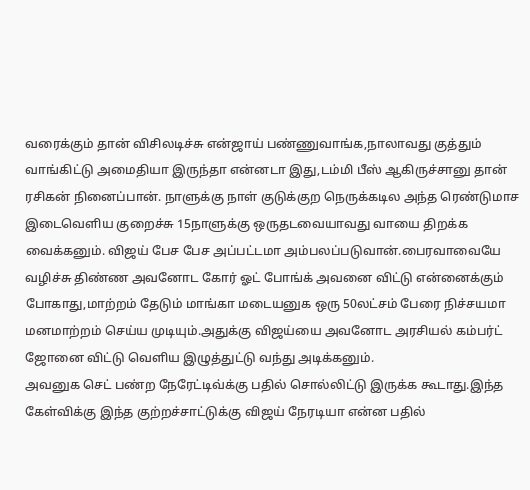வரைக்கும் தான் விசிலடிச்சு என்ஜாய் பண்ணுவாங்க,நாலாவது குத்தும் வாங்கிட்டு அமைதியா இருந்தா என்னடா இது,டம்மி பீஸ் ஆகிருச்சானு தான் ரசிகன் நினைப்பான். நாளுக்கு நாள் குடுக்குற நெருக்கடில அந்த ரெண்டுமாச இடைவெளிய குறைச்சு 15நாளுக்கு ஒருதடவையாவது வாயை திறக்க வைக்கனும். விஜய் பேச பேச அப்பட்டமா அம்பலப்படுவான்.பைரவாவையே வழிச்சு திண்ண அவனோட கோர் ஓட் போங்க் அவனை விட்டு என்னைக்கும் போகாது,மாற்றம் தேடும் மாங்கா மடையனுக ஒரு 50லட்சம் பேரை நிச்சயமா மனமாற்றம் செய்ய முடியும்.அதுக்கு விஜய்யை அவனோட அரசியல் கம்பர்ட் ஜோனை விட்டு வெளிய இழுத்துட்டு வந்து அடிக்கனும்.
அவனுக செட் பண்ற நேரேட்டிவ்க்கு பதில் சொல்லிட்டு இருக்க கூடாது.இந்த கேள்விக்கு இந்த குற்றச்சாட்டுக்கு விஜய் நேரடியா என்ன பதில்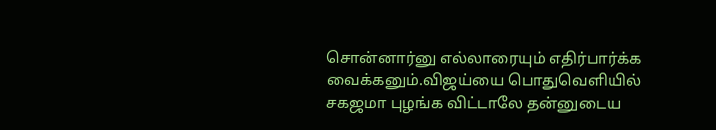சொன்னார்னு எல்லாரையும் எதிர்பார்க்க வைக்கனும்.விஜய்யை பொதுவெளியில் சகஜமா புழங்க விட்டாலே தன்னுடைய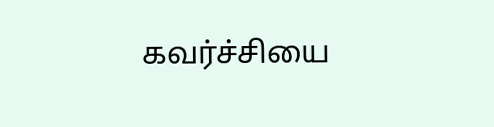கவர்ச்சியை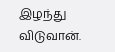இழந்து விடுவான்.